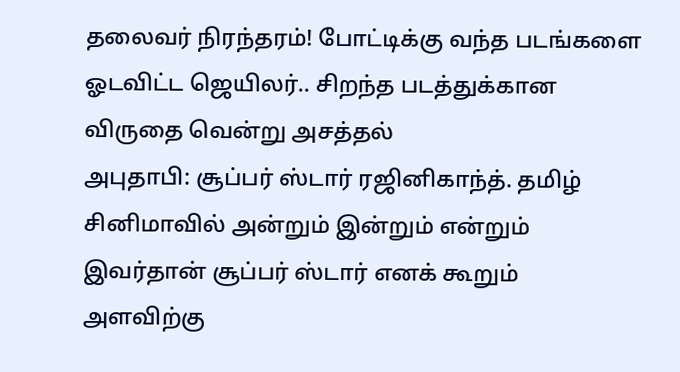தலைவர் நிரந்தரம்! போட்டிக்கு வந்த படங்களை ஓடவிட்ட ஜெயிலர்.. சிறந்த படத்துக்கான விருதை வென்று அசத்தல்
அபுதாபி: சூப்பர் ஸ்டார் ரஜினிகாந்த். தமிழ் சினிமாவில் அன்றும் இன்றும் என்றும் இவர்தான் சூப்பர் ஸ்டார் எனக் கூறும் அளவிற்கு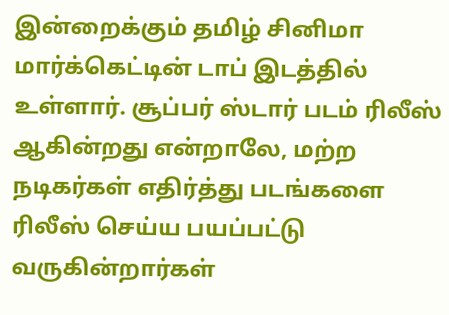இன்றைக்கும் தமிழ் சினிமா மார்க்கெட்டின் டாப் இடத்தில் உள்ளார். சூப்பர் ஸ்டார் படம் ரிலீஸ் ஆகின்றது என்றாலே, மற்ற நடிகர்கள் எதிர்த்து படங்களை ரிலீஸ் செய்ய பயப்பட்டு வருகின்றார்கள்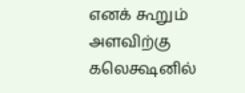எனக் கூறும் அளவிற்கு கலெக்ஷனில்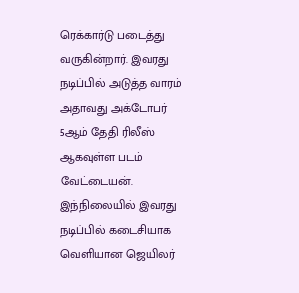ரெக்கார்டு படைத்து வருகின்றார். இவரது நடிப்பில் அடுத்த வாரம் அதாவது அக்டோபர் 5ஆம் தேதி ரிலீஸ் ஆகவுள்ள படம் வேட்டையன். இந்நிலையில் இவரது நடிப்பில் கடைசியாக வெளியான ஜெயிலர்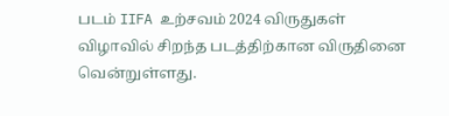படம் IIFA உற்சவம் 2024 விருதுகள் விழாவில் சிறந்த படத்திற்கான விருதினை வென்றுள்ளது.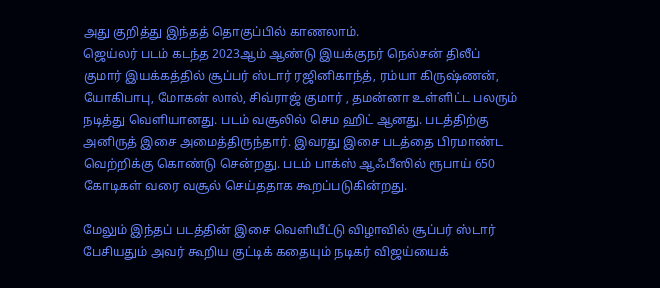அது குறித்து இந்தத் தொகுப்பில் காணலாம்.
ஜெய்லர் படம் கடந்த 2023ஆம் ஆண்டு இயக்குநர் நெல்சன் திலீப் குமார் இயக்கத்தில் சூப்பர் ஸ்டார் ரஜினிகாந்த், ரம்யா கிருஷ்ணன், யோகிபாபு, மோகன் லால், சிவ்ராஜ் குமார் , தமன்னா உள்ளிட்ட பலரும் நடித்து வெளியானது. படம் வசூலில் செம ஹிட் ஆனது. படத்திற்கு அனிருத் இசை அமைத்திருந்தார். இவரது இசை படத்தை பிரமாண்ட வெற்றிக்கு கொண்டு சென்றது. படம் பாக்ஸ் ஆஃபீஸில் ரூபாய் 650 கோடிகள் வரை வசூல் செய்ததாக கூறப்படுகின்றது.

மேலும் இந்தப் படத்தின் இசை வெளியீட்டு விழாவில் சூப்பர் ஸ்டார் பேசியதும் அவர் கூறிய குட்டிக் கதையும் நடிகர் விஜய்யைக்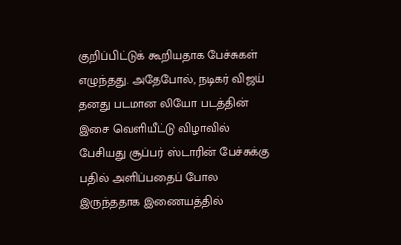குறிப்பிட்டுக் கூறியதாக பேச்சுகள் எழுந்தது. அதேபோல், நடிகர் விஜய் தனது படமான லியோ படத்தின் இசை வெளியீட்டு விழாவில் பேசியது சூப்பர் ஸ்டாரின் பேச்சுக்கு பதில் அளிப்பதைப் போல இருந்ததாக இணையத்தில்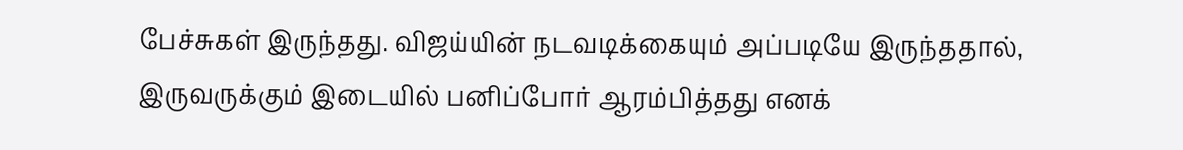பேச்சுகள் இருந்தது. விஜய்யின் நடவடிக்கையும் அப்படியே இருந்ததால், இருவருக்கும் இடையில் பனிப்போர் ஆரம்பித்தது எனக்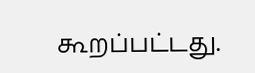கூறப்பட்டது.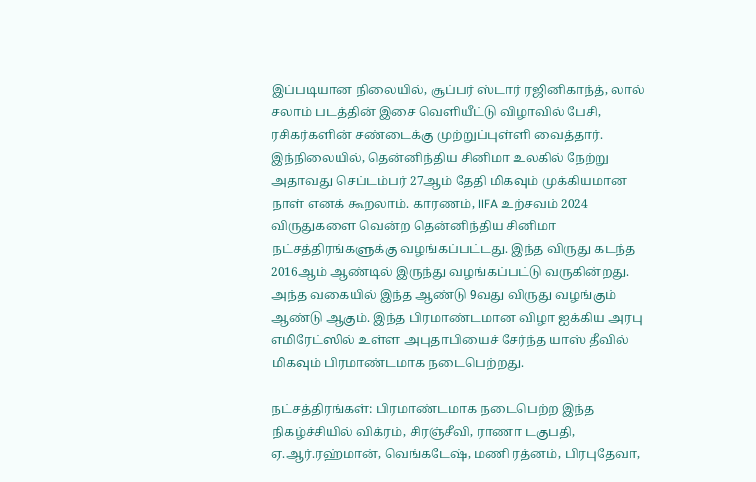இப்படியான நிலையில், சூப்பர் ஸ்டார் ரஜினிகாந்த், லால் சலாம் படத்தின் இசை வெளியீட்டு விழாவில் பேசி, ரசிகர்களின் சண்டைக்கு முற்றுப்புள்ளி வைத்தார்.
இந்நிலையில், தென்னிந்திய சினிமா உலகில் நேற்று அதாவது செப்டம்பர் 27ஆம் தேதி மிகவும் முக்கியமான நாள் எனக் கூறலாம். காரணம், IIFA உற்சவம் 2024 விருதுகளை வென்ற தென்னிந்திய சினிமா நட்சத்திரங்களுக்கு வழங்கப்பட்டது. இந்த விருது கடந்த 2016ஆம் ஆண்டில் இருந்து வழங்கப்பட்டு வருகின்றது. அந்த வகையில் இந்த ஆண்டு 9வது விருது வழங்கும் ஆண்டு ஆகும். இந்த பிரமாண்டமான விழா ஐக்கிய அரபு எமிரேட்ஸில் உள்ள அபுதாபியைச் சேர்ந்த யாஸ் தீவில் மிகவும் பிரமாண்டமாக நடைபெற்றது.

நட்சத்திரங்கள்: பிரமாண்டமாக நடைபெற்ற இந்த நிகழ்ச்சியில் விக்ரம், சிரஞ்சீவி, ராணா டகுபதி, ஏ.ஆர்.ரஹ்மான், வெங்கடேஷ், மணி ரத்னம், பிரபுதேவா,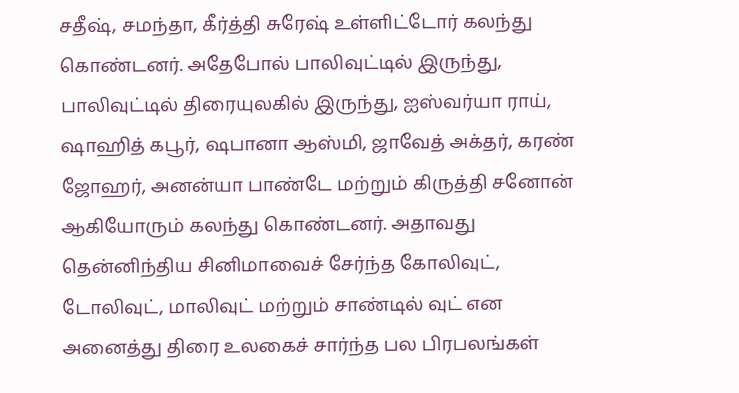சதீஷ், சமந்தா, கீர்த்தி சுரேஷ் உள்ளிட்டோர் கலந்து கொண்டனர். அதேபோல் பாலிவுட்டில் இருந்து, பாலிவுட்டில் திரையுலகில் இருந்து, ஐஸ்வர்யா ராய், ஷாஹித் கபூர், ஷபானா ஆஸ்மி, ஜாவேத் அக்தர், கரண் ஜோஹர், அனன்யா பாண்டே மற்றும் கிருத்தி சனோன் ஆகியோரும் கலந்து கொண்டனர். அதாவது தென்னிந்திய சினிமாவைச் சேர்ந்த கோலிவுட், டோலிவுட், மாலிவுட் மற்றும் சாண்டில் வுட் என அனைத்து திரை உலகைச் சார்ந்த பல பிரபலங்கள்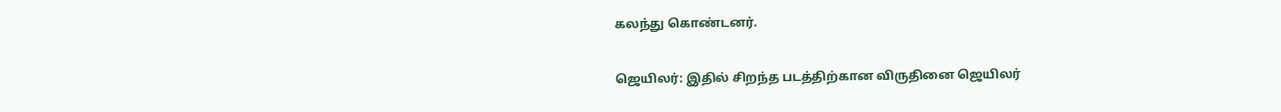கலந்து கொண்டனர்.

ஜெயிலர்: இதில் சிறந்த படத்திற்கான விருதினை ஜெயிலர்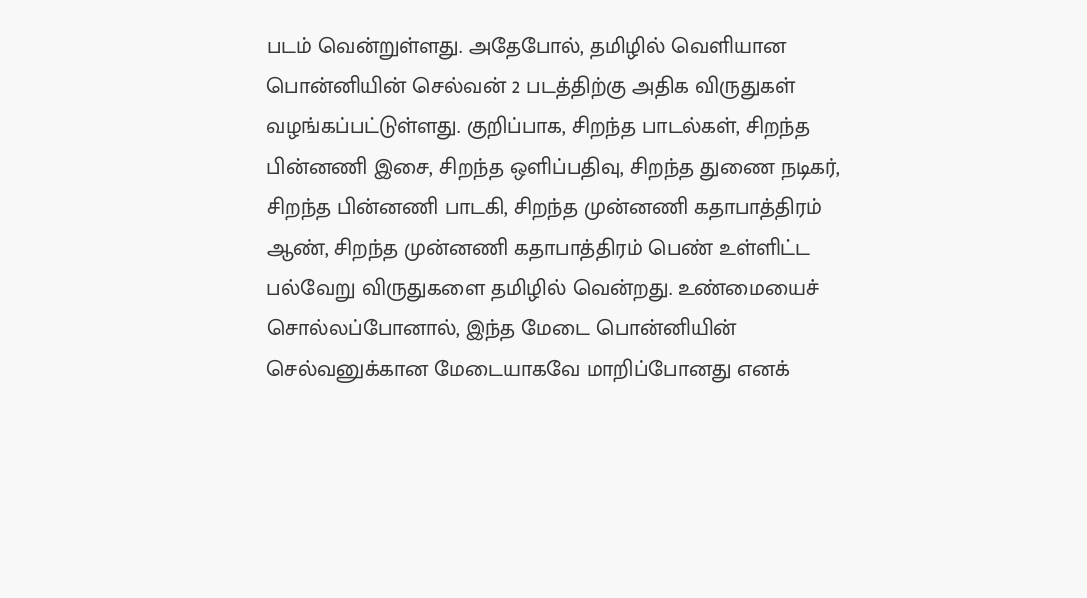படம் வென்றுள்ளது. அதேபோல், தமிழில் வெளியான பொன்னியின் செல்வன் 2 படத்திற்கு அதிக விருதுகள் வழங்கப்பட்டுள்ளது. குறிப்பாக, சிறந்த பாடல்கள், சிறந்த பின்னணி இசை, சிறந்த ஒளிப்பதிவு, சிறந்த துணை நடிகர், சிறந்த பின்னணி பாடகி, சிறந்த முன்னணி கதாபாத்திரம் ஆண், சிறந்த முன்னணி கதாபாத்திரம் பெண் உள்ளிட்ட பல்வேறு விருதுகளை தமிழில் வென்றது. உண்மையைச் சொல்லப்போனால், இந்த மேடை பொன்னியின் செல்வனுக்கான மேடையாகவே மாறிப்போனது எனக்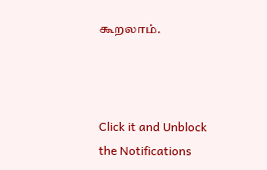கூறலாம்.



Click it and Unblock the Notifications